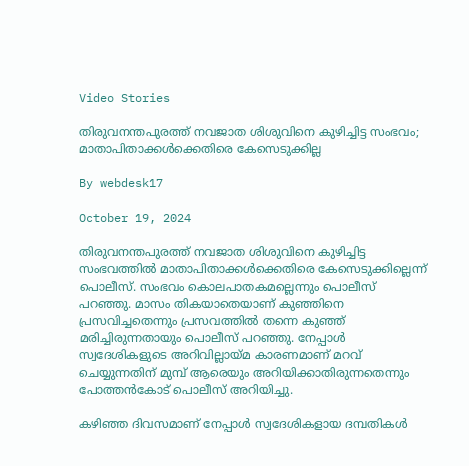Video Stories

തിരുവനന്തപുരത്ത് നവജാത ശിശുവിനെ കുഴിച്ചിട്ട സംഭവം; മാതാപിതാക്കള്‍ക്കെതിരെ കേസെടുക്കില്ല

By webdesk17

October 19, 2024

തിരുവനന്തപുരത്ത് നവജാത ശിശുവിനെ കുഴിച്ചിട്ട സംഭവത്തില്‍ മാതാപിതാക്കള്‍ക്കെതിരെ കേസെടുക്കില്ലെന്ന് പൊലീസ്. സംഭവം കൊലപാതകമല്ലെന്നും പൊലീസ് പറഞ്ഞു. മാസം തികയാതെയാണ് കുഞ്ഞിനെ പ്രസവിച്ചതെന്നും പ്രസവത്തില്‍ തന്നെ കുഞ്ഞ് മരിച്ചിരുന്നതായും പൊലീസ് പറഞ്ഞു. നേപ്പാള്‍ സ്വദേശികളുടെ അറിവില്ലായ്മ കാരണമാണ് മറവ് ചെയ്യുന്നതിന് മുമ്പ് ആരെയും അറിയിക്കാതിരുന്നതെന്നും പോത്തന്‍കോട് പൊലീസ് അറിയിച്ചു.

കഴിഞ്ഞ ദിവസമാണ് നേപ്പാള്‍ സ്വദേശികളായ ദമ്പതികള്‍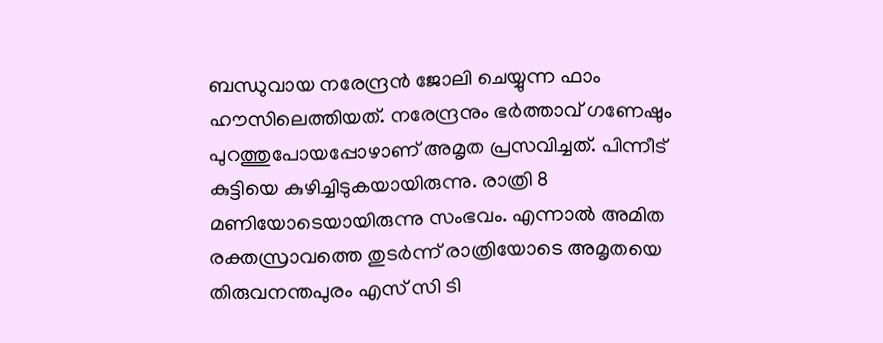ബന്ധുവായ നരേന്ദ്രന്‍ ജോലി ചെയ്യുന്ന ഫാം ഹൗസിലെത്തിയത്. നരേന്ദ്രനും ഭര്‍ത്താവ് ഗണേഷും പുറത്തുപോയപ്പോഴാണ് അമൃത പ്രസവിച്ചത്. പിന്നീട് കുട്ടിയെ കുഴിച്ചിടുകയായിരുന്നു. രാത്രി 8 മണിയോടെയായിരുന്നു സംഭവം. എന്നാല്‍ അമിത രക്തസ്രാവത്തെ തുടര്‍ന്ന് രാത്രിയോടെ അമൃതയെ തിരുവനന്തപുരം എസ് സി ടി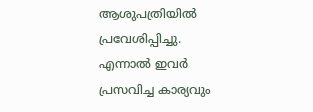ആശുപത്രിയില്‍ പ്രവേശിപ്പിച്ചു. എന്നാല്‍ ഇവര്‍ പ്രസവിച്ച കാര്യവും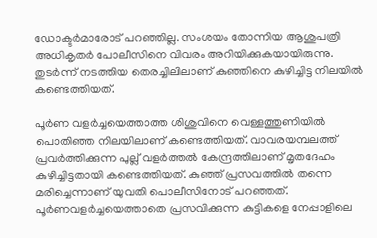ഡോക്ടര്‍മാരോട് പറഞ്ഞില്ല. സംശയം തോന്നിയ ആശുപത്രി അധികൃതര്‍ പോലീസിനെ വിവരം അറിയിക്കുകയായിരുന്നു. തുടര്‍ന്ന് നടത്തിയ തെരച്ചിലിലാണ് കുഞ്ഞിനെ കുഴിച്ചിട്ട നിലയില്‍ കണ്ടെത്തിയത്.

പൂര്‍ണ വളര്‍ച്ചയെത്താത്ത ശിശുവിനെ വെള്ളത്തുണിയില്‍ പൊതിഞ്ഞ നിലയിലാണ് കണ്ടെത്തിയത്. വാവരയമ്പലത്ത് പ്രവര്‍ത്തിക്കുന്ന പുല്ല് വളര്‍ത്തല്‍ കേന്ദ്രത്തിലാണ് മൃതദേഹം കുഴിച്ചിട്ടതായി കണ്ടെത്തിയത്. കുഞ്ഞ് പ്രസവത്തില്‍ തന്നെ മരിച്ചെന്നാണ് യുവതി പൊലീസിനോട് പറഞ്ഞത്. പൂര്‍ണവളര്‍ച്ചയെത്താതെ പ്രസവിക്കുന്ന കുട്ടികളെ നേപ്പാളിലെ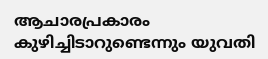ആചാരപ്രകാരം കുഴിച്ചിടാറുണ്ടെന്നും യുവതി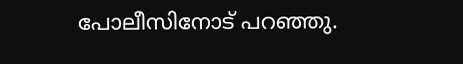പോലീസിനോട് പറഞ്ഞു.